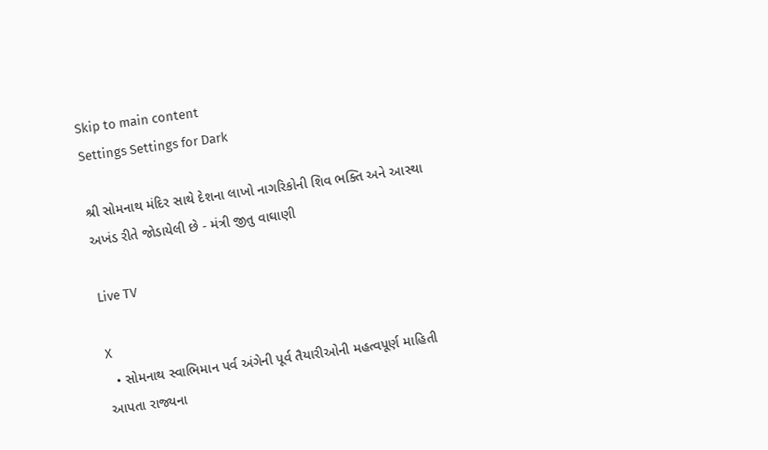Skip to main content
Settings Settings for Dark

શ્રી સોમનાથ મંદિર સાથે દેશના લાખો નાગરિકોની શિવ ભક્તિ અને આસ્થા અખંડ રીતે જોડાયેલી છે - મંત્રી જીતુ વાઘાણી

Live TV

X
  • સોમનાથ સ્વાભિમાન પર્વ અંગેની પૂર્વ તૈયારીઓની મહત્વપૂર્ણ માહિતી આપતા રાજ્યના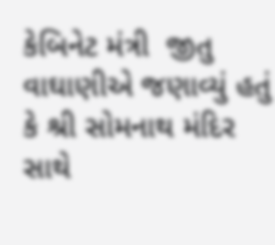કેબિનેટ મંત્રી  જીતુ વાઘાણીએ જણાવ્યું હતું કે શ્રી સોમનાથ મંદિર સાથે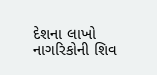દેશના લાખો નાગરિકોની શિવ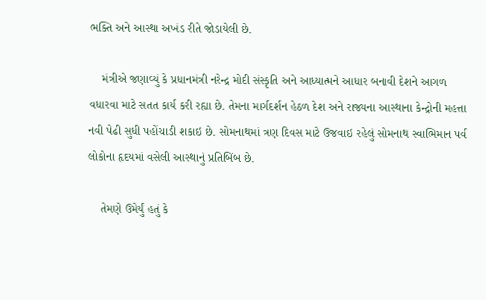ભક્તિ અને આસ્થા અખંડ રીતે જોડાયેલી છે.

    મંત્રીએ જણાવ્યું કે પ્રધાનમંત્રી નરેન્દ્ર મોદી સંસ્કૃતિ અને આધ્યાત્મને આધાર બનાવી દેશને આગળ વધારવા માટે સતત કાર્ય કરી રહ્યા છે. તેમના માર્ગદર્શન હેઠળ દેશ અને રાજ્યના આસ્થાના કેન્દ્રોની મહત્તા નવી પેઢી સુધી પહોંચાડી શકાઇ છે. સોમનાથમાં ત્રણ દિવસ માટે ઉજવાઇ રહેલું સોમનાથ સ્વાભિમાન પર્વ લોકોના હૃદયમાં વસેલી આસ્થાનું પ્રતિબિંબ છે.

    તેમણે ઉમેર્યું હતું કે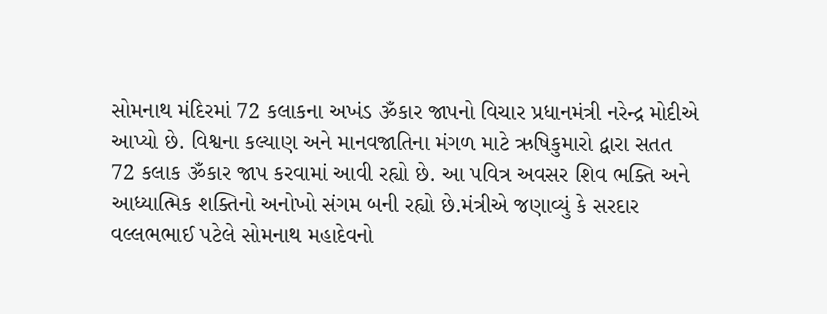સોમનાથ મંદિરમાં 72 કલાકના અખંડ ૐકાર જાપનો વિચાર પ્રધાનમંત્રી નરેન્દ્ર મોદીએ આપ્યો છે. વિશ્વના કલ્યાણ અને માનવજાતિના મંગળ માટે ઋષિકુમારો દ્વારા સતત 72 કલાક ૐકાર જાપ કરવામાં આવી રહ્યો છે. આ પવિત્ર અવસર શિવ ભક્તિ અને આધ્યાત્મિક શક્તિનો અનોખો સંગમ બની રહ્યો છે.મંત્રીએ જણાવ્યું કે સરદાર વલ્લભભાઈ પટેલે સોમનાથ મહાદેવનો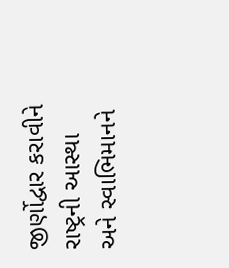જીર્ણોદ્વાર કરાવીને રાષ્ટ્રની આસ્થા અને સ્વાભિમાનને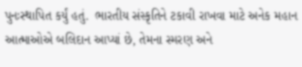પુનઃસ્થાપિત કર્યું હતું.  ભારતીય સંસ્કૃતિને ટકાવી રાખવા માટે અનેક મહાન આત્માઓએ બલિદાન આપ્યાં છે, તેમના સ્મરણ અને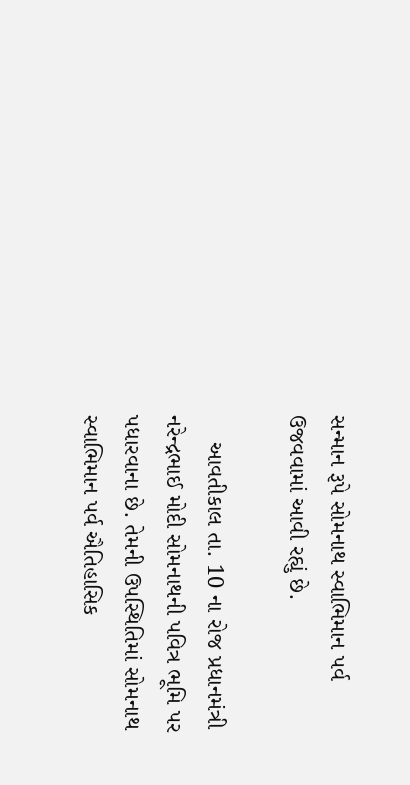સન્માન રૂપે સોમનાથ સ્વાભિમાન પર્વ ઉજવવામાં આવી રહ્યું છે.

    આવતીકાલ તા. 10 ના રોજ પ્રધાનમંત્રી નરેન્દ્રભાઈ મોદી સોમનાથની પવિત્ર ભૂમિ પર પધારવાના છે. તેમની ઉપસ્થિતિમાં સોમનાથ સ્વાભિમાન પર્વ ઐતિહાસિક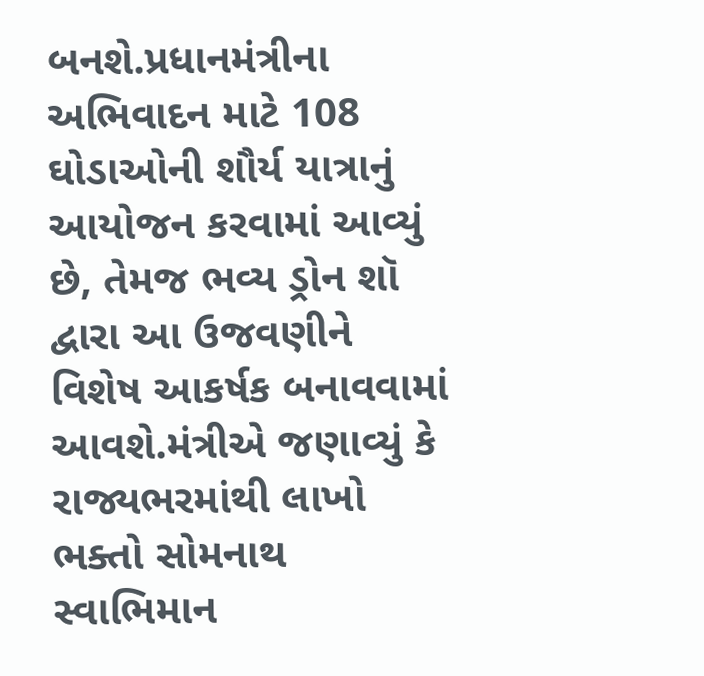બનશે.પ્રધાનમંત્રીના અભિવાદન માટે 108 ઘોડાઓની શૌર્ય યાત્રાનું આયોજન કરવામાં આવ્યું છે, તેમજ ભવ્ય ડ્રોન શૉ દ્વારા આ ઉજવણીને વિશેષ આકર્ષક બનાવવામાં આવશે.મંત્રીએ જણાવ્યું કે રાજ્યભરમાંથી લાખો ભક્તો સોમનાથ સ્વાભિમાન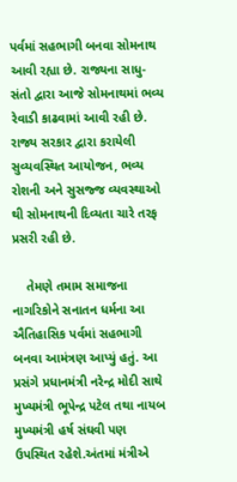પર્વમાં સહભાગી બનવા સોમનાથ આવી રહ્યા છે. રાજ્યના સાધુ-સંતો દ્વારા આજે સોમનાથમાં ભવ્ય રેવાડી કાઢવામાં આવી રહી છે. રાજ્ય સરકાર દ્વારા કરાયેલી સુવ્યવસ્થિત આયોજન, ભવ્ય રોશની અને સુસજ્જ વ્યવસ્થાઓ થી સોમનાથની દિવ્યતા ચારે તરફ પ્રસરી રહી છે.

    તેમણે તમામ સમાજના નાગરિકોને સનાતન ધર્મના આ ઐતિહાસિક પર્વમાં સહભાગી બનવા આમંત્રણ આપ્યું હતું. આ પ્રસંગે પ્રધાનમંત્રી નરેન્દ્ર મોદી સાથે મુખ્યમંત્રી ભૂપેન્દ્ર પટેલ તથા નાયબ મુખ્યમંત્રી હર્ષ સંઘવી પણ ઉપસ્થિત રહેશે.અંતમાં મંત્રીએ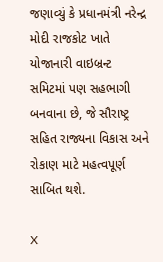જણાવ્યું કે પ્રધાનમંત્રી નરેન્દ્ર મોદી રાજકોટ ખાતે યોજાનારી વાઇબ્રન્ટ સમિટમાં પણ સહભાગી બનવાના છે, જે સૌરાષ્ટ્ર સહિત રાજ્યના વિકાસ અને રોકાણ માટે મહત્વપૂર્ણ સાબિત થશે.

X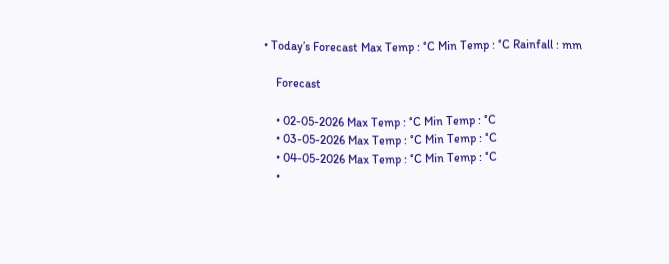• Today’s Forecast Max Temp : °C Min Temp : °C Rainfall : mm

    Forecast

    • 02-05-2026 Max Temp : °C Min Temp : °C
    • 03-05-2026 Max Temp : °C Min Temp : °C
    • 04-05-2026 Max Temp : °C Min Temp : °C
    •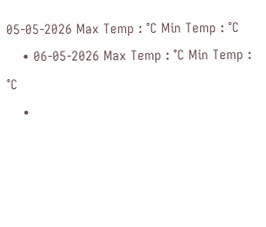05-05-2026 Max Temp : °C Min Temp : °C
    • 06-05-2026 Max Temp : °C Min Temp : °C
    •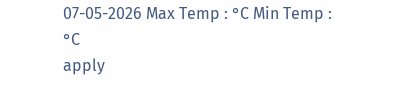07-05-2026 Max Temp : °C Min Temp : °C
apply